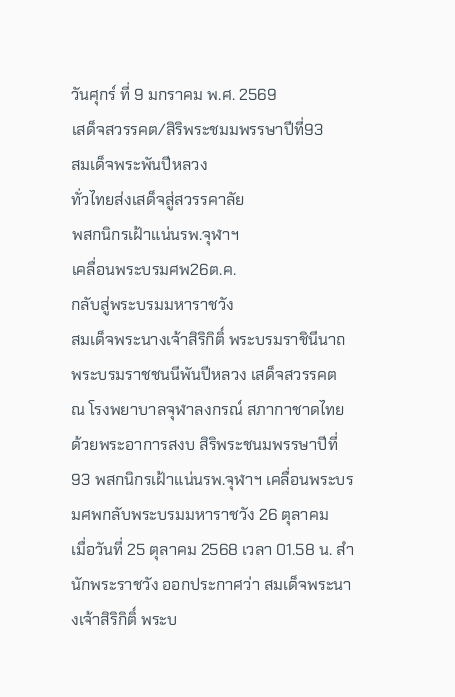วันศุกร์ ที่ 9 มกราคม พ.ศ. 2569
เสด็จสวรรคต/สิริพระชมมพรรษาปีที่93
สมเด็จพระพันปีหลวง
ทั่วไทยส่งเสด็จสู่สวรรคาลัย
พสกนิกรเฝ้าแน่นรพ.จุฬาฯ
เคลื่อนพระบรมศพ26ต.ค.
กลับสู่พระบรมมหาราชวัง
สมเด็จพระนางเจ้าสิริกิติ์ พระบรมราชินีนาถ พระบรมราชชนนีพันปีหลวง เสด็จสวรรคต
ณ โรงพยาบาลจุฬาลงกรณ์ สภากาชาดไทย ด้วยพระอาการสงบ สิริพระชนมพรรษาปีที่ 93 พสกนิกรเฝ้าแน่นรพ.จุฬาฯ เคลื่อนพระบรมศพกลับพระบรมมหาราชวัง 26 ตุลาคม
เมื่อวันที่ 25 ตุลาคม 2568 เวลา 01.58 น. สำนักพระราชวัง ออกประกาศว่า สมเด็จพระนางเจ้าสิริกิติ์ พระบ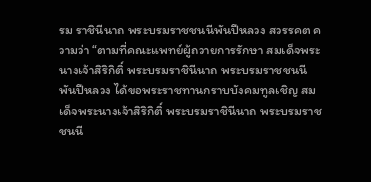รม ราชินีนาถ พระบรมราชชนนีพันปีหลวง สวรรคต ความว่า “ตามที่คณะแพทย์ผู้ถวายการรักษา สมเด็จพระนางเจ้าสิริกิติ์ พระบรมราชินีนาถ พระบรมราชชนนีพันปีหลวง ได้ขอพระราชทานกราบบังคมทูลเชิญ สมเด็จพระนางเจ้าสิริกิติ์ พระบรมราชินีนาถ พระบรมราชชนนี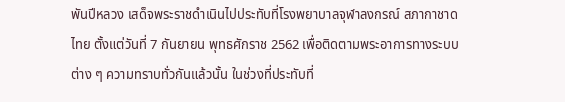พันปีหลวง เสด็จพระราชดำเนินไปประทับที่โรงพยาบาลจุฬาลงกรณ์ สภากาชาดไทย ตั้งแต่วันที่ 7 กันยายน พุทธศักราช 2562 เพื่อติดตามพระอาการทางระบบต่าง ๆ ความทราบทั่วกันแล้วนั้น ในช่วงที่ประทับที่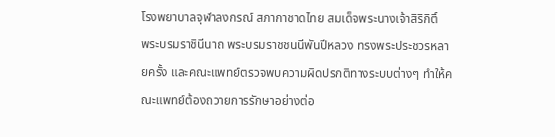โรงพยาบาลจุฬาลงกรณ์ สภากาชาดไทย สมเด็จพระนางเจ้าสิริกิติ์
พระบรมราชินีนาถ พระบรมราชชนนีพันปีหลวง ทรงพระประชวรหลายครั้ง และคณะแพทย์ตรวจพบความผิดปรกติทางระบบต่างๆ ทำให้คณะแพทย์ต้องถวายการรักษาอย่างต่อ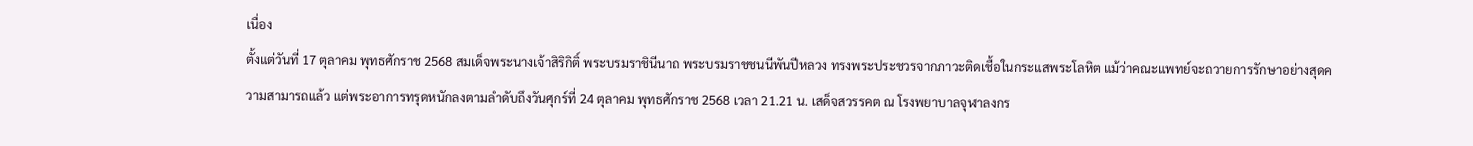เนื่อง
ตั้งแต่วันที่ 17 ตุลาคม พุทธศักราช 2568 สมเด็จพระนางเจ้าสิริกิติ์ พระบรมราชินีนาถ พระบรมราชชนนีพันปีหลวง ทรงพระประชวรจากภาวะติดเชื้อในกระแสพระโลหิต แม้ว่าคณะแพทย์จะถวายการรักษาอย่างสุดความสามารถแล้ว แต่พระอาการทรุดหนักลงตามลำดับถึงวันศุกร์ที่ 24 ตุลาคม พุทธศักราช 2568 เวลา 21.21 น. เสด็จสวรรคต ณ โรงพยาบาลจุฬาลงกร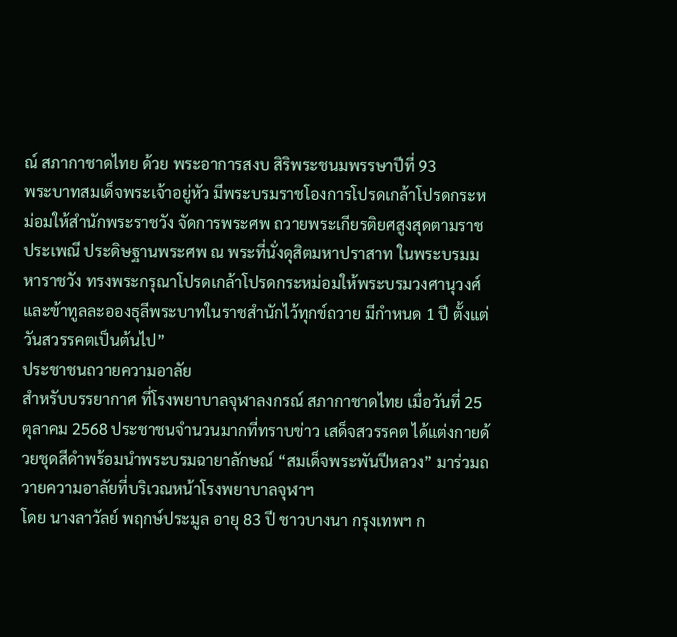ณ์ สภากาชาดไทย ด้วย พระอาการสงบ สิริพระชนมพรรษาปีที่ 93
พระบาทสมเด็จพระเจ้าอยู่หัว มีพระบรมราชโองการโปรดเกล้าโปรดกระหม่อมให้สำนักพระราชวัง จัดการพระศพ ถวายพระเกียรติยศสูงสุดตามราชประเพณี ประดิษฐานพระศพ ณ พระที่นั่งดุสิตมหาปราสาท ในพระบรมมหาราชวัง ทรงพระกรุณาโปรดเกล้าโปรดกระหม่อมให้พระบรมวงศานุวงศ์ และข้าทูลละอองธุลีพระบาทในราชสำนักไว้ทุกข์ถวาย มีกำหนด 1 ปี ตั้งแต่วันสวรรคตเป็นต้นไป”
ประชาชนถวายความอาลัย
สำหรับบรรยากาศ ที่โรงพยาบาลจุฬาลงกรณ์ สภากาชาดไทย เมื่อวันที่ 25 ตุลาคม 2568 ประชาชนจำนวนมากที่ทราบข่าว เสด็จสวรรคต ได้แต่งกายด้วยชุดสีดำพร้อมนำพระบรมฉายาลักษณ์ “สมเด็จพระพันปีหลวง” มาร่วมถวายความอาลัยที่บริเวณหน้าโรงพยาบาลจุฬาฯ
โดย นางลาวัลย์ พฤกษ์ประมูล อายุ 83 ปี ชาวบางนา กรุงเทพฯ ก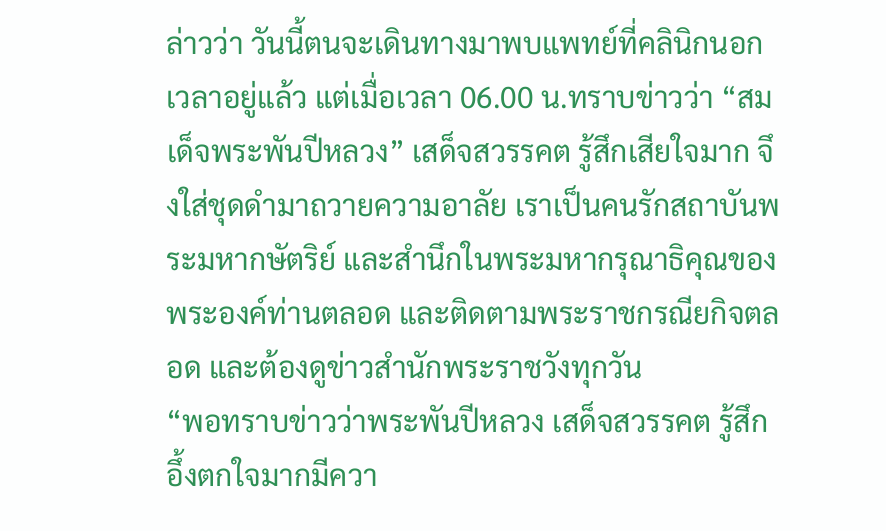ล่าวว่า วันนี้ตนจะเดินทางมาพบแพทย์ที่คลินิกนอกเวลาอยู่แล้ว แต่เมื่อเวลา 06.00 น.ทราบข่าวว่า “สมเด็จพระพันปีหลวง” เสด็จสวรรคต รู้สึกเสียใจมาก จึงใส่ชุดดำมาถวายความอาลัย เราเป็นคนรักสถาบันพระมหากษัตริย์ และสำนึกในพระมหากรุณาธิคุณของพระองค์ท่านตลอด และติดตามพระราชกรณียกิจตลอด และต้องดูข่าวสำนักพระราชวังทุกวัน
“พอทราบข่าวว่าพระพันปีหลวง เสด็จสวรรคต รู้สึกอึ้งตกใจมากมีควา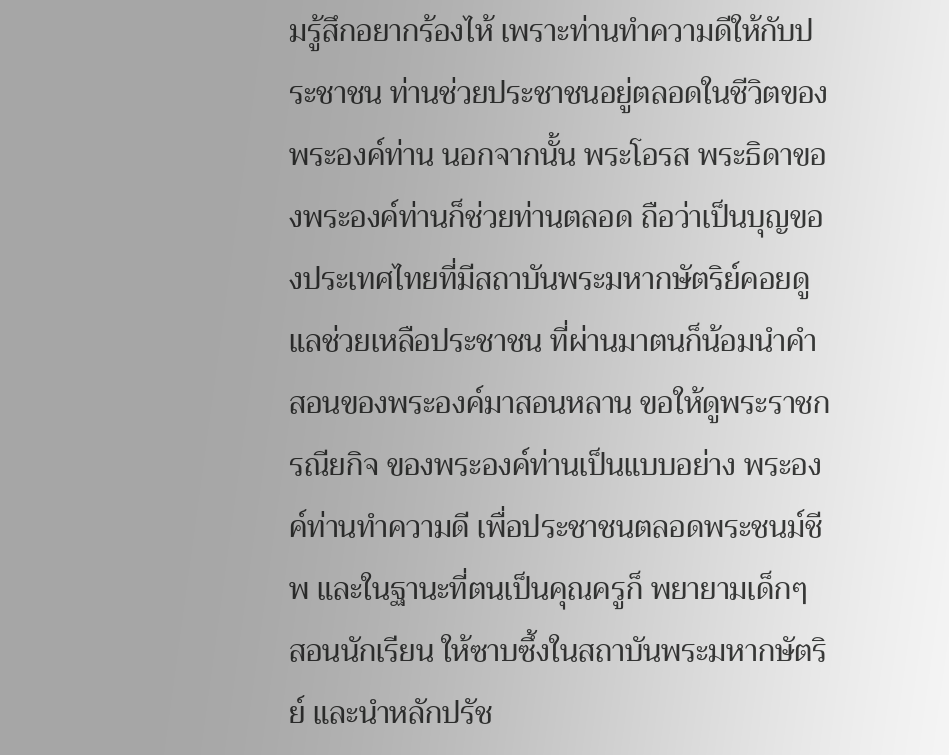มรู้สึกอยากร้องไห้ เพราะท่านทำความดีให้กับประชาชน ท่านช่วยประชาชนอยู่ตลอดในชีวิตของพระองค์ท่าน นอกจากนั้น พระโอรส พระธิดาของพระองค์ท่านก็ช่วยท่านตลอด ถือว่าเป็นบุญของประเทศไทยที่มีสถาบันพระมหากษัตริย์คอยดูแลช่วยเหลือประชาชน ที่ผ่านมาตนก็น้อมนำคำสอนของพระองค์มาสอนหลาน ขอให้ดูพระราชกรณียกิจ ของพระองค์ท่านเป็นแบบอย่าง พระองค์ท่านทำความดี เพื่อประชาชนตลอดพระชนม์ชีพ และในฐานะที่ตนเป็นคุณครูก็ พยายามเด็กๆ สอนนักเรียน ให้ซาบซึ้งในสถาบันพระมหากษัตริย์ และนำหลักปรัช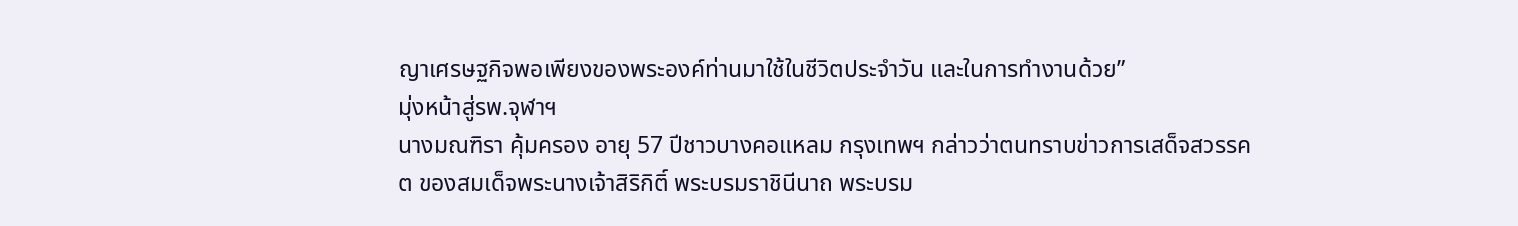ญาเศรษฐกิจพอเพียงของพระองค์ท่านมาใช้ในชีวิตประจำวัน และในการทำงานด้วย”
มุ่งหน้าสู่รพ.จุฬาฯ
นางมณฑิรา คุ้มครอง อายุ 57 ปีชาวบางคอแหลม กรุงเทพฯ กล่าวว่าตนทราบข่าวการเสด็จสวรรคต ของสมเด็จพระนางเจ้าสิริกิติ์ พระบรมราชินีนาถ พระบรม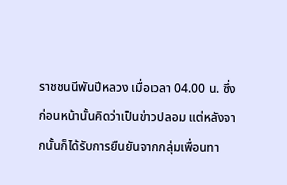ราชชนนีพันปีหลวง เมื่อเวลา 04.00 น. ซึ่งก่อนหน้านั้นคิดว่าเป็นข่าวปลอม แต่หลังจากนั้นก็ได้รับการยืนยันจากกลุ่มเพื่อนทา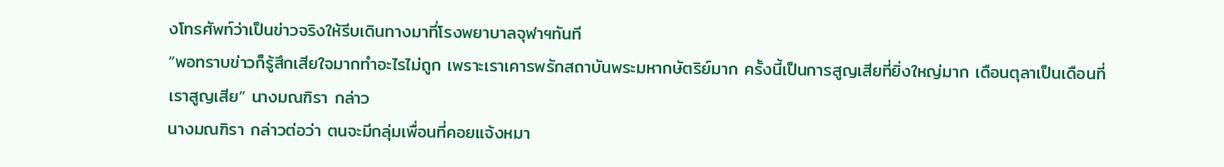งโทรศัพท์ว่าเป็นข่าวจริงให้รีบเดินทางมาที่โรงพยาบาลจุฬาฯทันที
“พอทราบข่าวก็รู้สึกเสียใจมากทำอะไรไม่ถูก เพราะเราเคารพรักสถาบันพระมหากษัตริย์มาก ครั้งนี้เป็นการสูญเสียที่ยิ่งใหญ่มาก เดือนตุลาเป็นเดือนที่เราสูญเสีย” นางมณฑิรา กล่าว
นางมณฑิรา กล่าวต่อว่า ตนจะมีกลุ่มเพื่อนที่คอยแจ้งหมา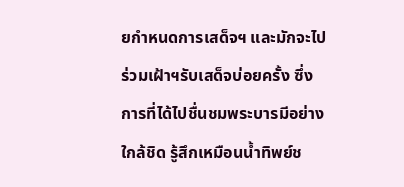ยกำหนดการเสด็จฯ และมักจะไปร่วมเฝ้าฯรับเสด็จบ่อยครั้ง ซึ่งการที่ได้ไปชื่นชมพระบารมีอย่างใกล้ชิด รู้สึกเหมือนน้ำทิพย์ช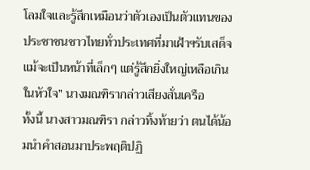โลมใจและรู้สึกเหมือนว่าตัวเองเป็นตัวแทนของประชาชนชาวไทยทั่วประเทศที่มาเฝ้าฯรับเสด็จ แม้จะเป็นหน้าที่เล็กๆ แต่รู้สึกยิ่งใหญ่เหลือเกินในหัวใจ” นางมณฑิรากล่าวเสียงสั่นเครือ
ทั้งนี้ นางสาวมณฑิรา กล่าวทิ้งท้ายว่า ตนได้น้อมนำคำสอนมาประพฤติปฏิ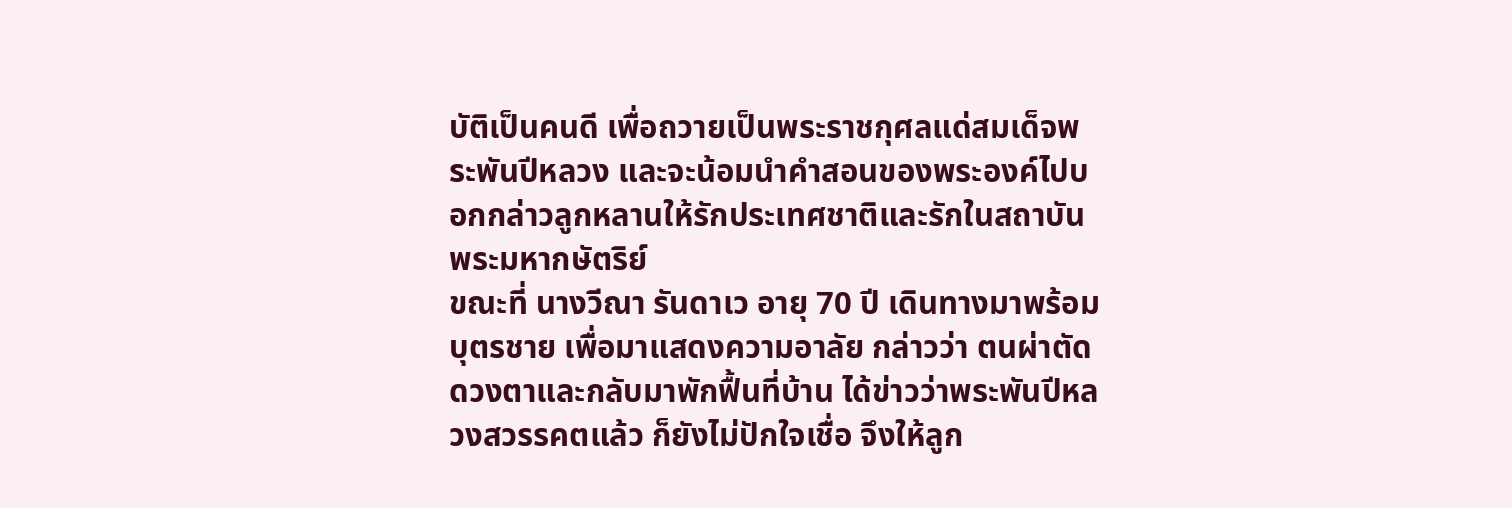บัติเป็นคนดี เพื่อถวายเป็นพระราชกุศลแด่สมเด็จพระพันปีหลวง และจะน้อมนำคำสอนของพระองค์ไปบอกกล่าวลูกหลานให้รักประเทศชาติและรักในสถาบันพระมหากษัตริย์
ขณะที่ นางวีณา รันดาเว อายุ 70 ปี เดินทางมาพร้อมบุตรชาย เพื่อมาแสดงความอาลัย กล่าวว่า ตนผ่าตัดดวงตาและกลับมาพักฟื้นที่บ้าน ได้ข่าวว่าพระพันปีหลวงสวรรคตแล้ว ก็ยังไม่ปักใจเชื่อ จึงให้ลูก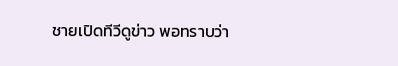ชายเปิดทีวีดูข่าว พอทราบว่า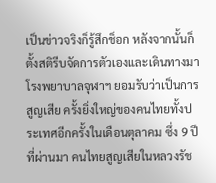เป็นข่าวจริงก็รู้สึกช็อก หลังจากนั้นก็ตั้งสติรีบจัดการตัวเองและเดินทางมา โรงพยาบาลจุฬาฯ ยอมรับว่าเป็นการสูญเสีย ครั้งยิ่งใหญ่ของคนไทยทั้งประเทศอีกครั้งในเดือนตุลาคม ซึ่ง 9 ปี ที่ผ่านมา คนไทยสูญเสียในหลวงรัช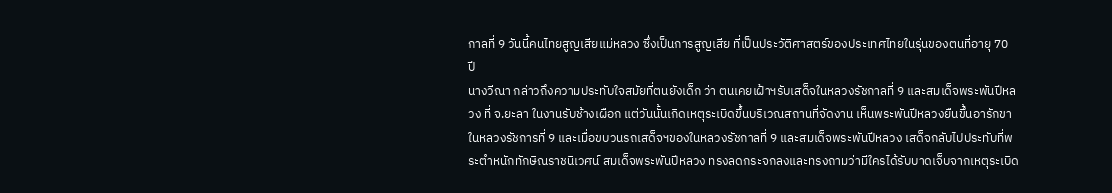กาลที่ 9 วันนี้คนไทยสูญเสียแม่หลวง ซึ่งเป็นการสูญเสีย ที่เป็นประวัติศาสตร์ของประเทศไทยในรุ่นของตนที่อายุ 70 ปี
นางวีณา กล่าวถึงความประทับใจสมัยที่ตนยังเด็ก ว่า ตนเคยเฝ้าฯรับเสด็จในหลวงรัชกาลที่ 9 และสมเด็จพระพันปีหลวง ที่ จ.ยะลา ในงานรับช้างเผือก แต่วันนั้นเกิดเหตุระเบิดขึ้นบริเวณสถานที่จัดงาน เห็นพระพันปีหลวงยืนขึ้นอารักขาในหลวงรัชการที่ 9 และเมื่อขบวนรถเสด็จฯของในหลวงรัชกาลที่ 9 และสมเด็จพระพันปีหลวง เสด็จกลับไปประทับที่พระตำหนักทักษิณราชนิเวศน์ สมเด็จพระพันปีหลวง ทรงลดกระจกลงและทรงถามว่ามีใครได้รับบาดเจ็บจากเหตุระเบิด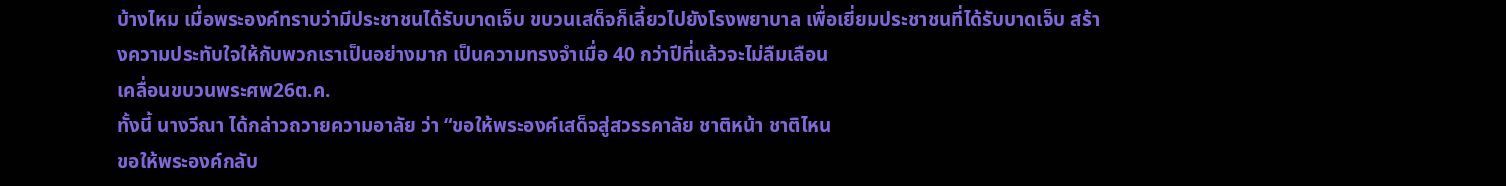บ้างไหม เมื่อพระองค์ทราบว่ามีประชาชนได้รับบาดเจ็บ ขบวนเสด็จก็เลี้ยวไปยังโรงพยาบาล เพื่อเยี่ยมประชาชนที่ได้รับบาดเจ็บ สร้างความประทับใจให้กับพวกเราเป็นอย่างมาก เป็นความทรงจำเมื่อ 40 กว่าปีที่แล้วจะไม่ลืมเลือน
เคลื่อนขบวนพระศพ26ต.ค.
ทั้งนี้ นางวีณา ได้กล่าวถวายความอาลัย ว่า “ขอให้พระองค์เสด็จสู่สวรรคาลัย ชาติหน้า ชาติไหน
ขอให้พระองค์กลับ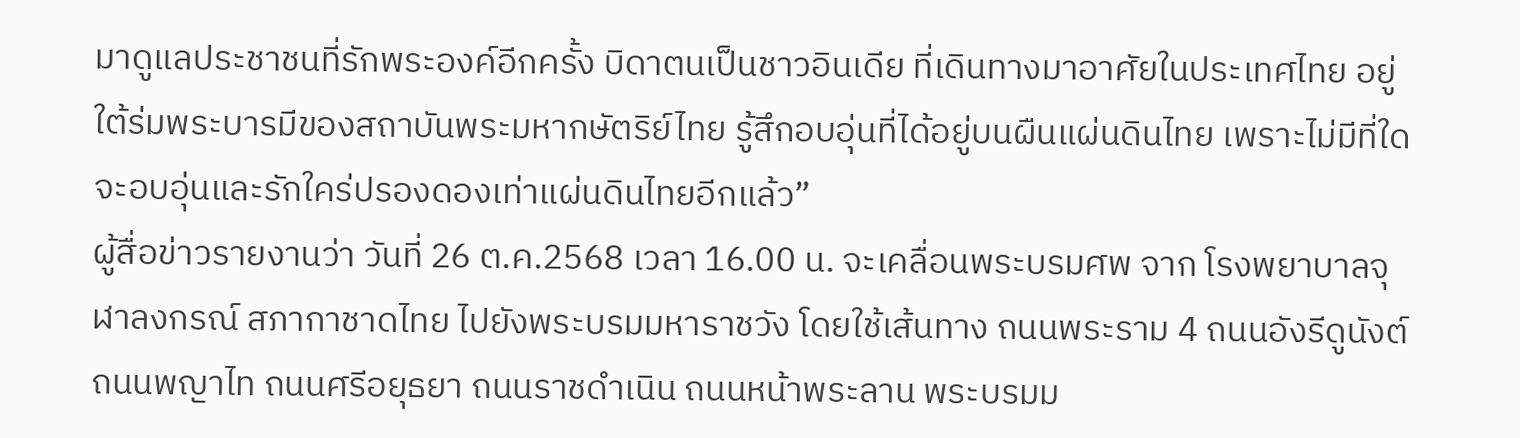มาดูแลประชาชนที่รักพระองค์อีกครั้ง บิดาตนเป็นชาวอินเดีย ที่เดินทางมาอาศัยในประเทศไทย อยู่ใต้ร่มพระบารมีของสถาบันพระมหากษัตริย์ไทย รู้สึกอบอุ่นที่ได้อยู่บนผืนแผ่นดินไทย เพราะไม่มีที่ใดจะอบอุ่นและรักใคร่ปรองดองเท่าแผ่นดินไทยอีกแล้ว”
ผู้สื่อข่าวรายงานว่า วันที่ 26 ต.ค.2568 เวลา 16.00 น. จะเคลื่อนพระบรมศพ จาก โรงพยาบาลจุฬาลงกรณ์ สภากาชาดไทย ไปยังพระบรมมหาราชวัง โดยใช้เส้นทาง ถนนพระราม 4 ถนนอังรีดูนังต์ ถนนพญาไท ถนนศรีอยุธยา ถนนราชดำเนิน ถนนหน้าพระลาน พระบรมม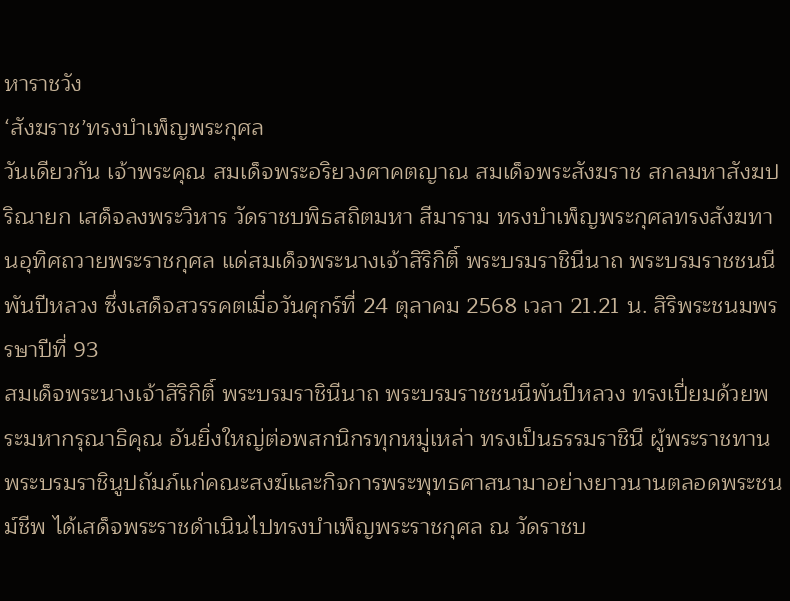หาราชวัง
‘สังฆราช’ทรงบำเพ็ญพระกุศล
วันเดียวกัน เจ้าพระคุณ สมเด็จพระอริยวงศาคตญาณ สมเด็จพระสังฆราช สกลมหาสังฆปริณายก เสด็จลงพระวิหาร วัดราชบพิธสถิตมหา สีมาราม ทรงบำเพ็ญพระกุศลทรงสังฆทานอุทิศถวายพระราชกุศล แด่สมเด็จพระนางเจ้าสิริกิติ์ พระบรมราชินีนาถ พระบรมราชชนนีพันปีหลวง ซึ่งเสด็จสวรรคตเมื่อวันศุกร์ที่ 24 ตุลาคม 2568 เวลา 21.21 น. สิริพระชนมพรรษาปีที่ 93
สมเด็จพระนางเจ้าสิริกิติ์ พระบรมราชินีนาถ พระบรมราชชนนีพันปีหลวง ทรงเปี่ยมด้วยพระมหากรุณาธิคุณ อันยิ่งใหญ่ต่อพสกนิกรทุกหมู่เหล่า ทรงเป็นธรรมราชินี ผู้พระราชทานพระบรมราชินูปถัมภ์แก่คณะสงฆ์และกิจการพระพุทธศาสนามาอย่างยาวนานตลอดพระชนม์ชีพ ได้เสด็จพระราชดำเนินไปทรงบำเพ็ญพระราชกุศล ณ วัดราชบ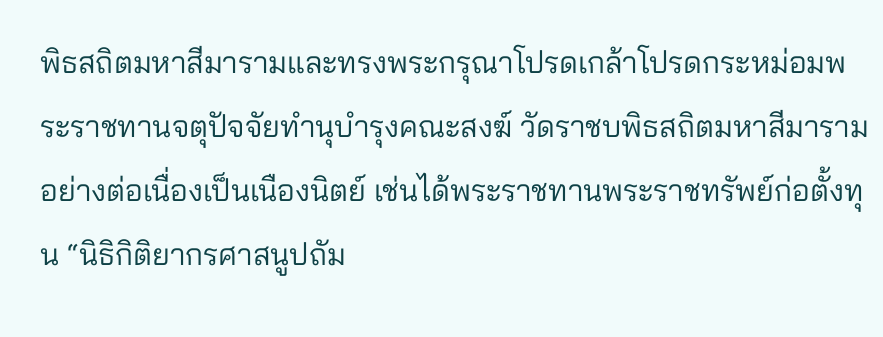พิธสถิตมหาสีมารามและทรงพระกรุณาโปรดเกล้าโปรดกระหม่อมพระราชทานจตุปัจจัยทำนุบำรุงคณะสงฆ์ วัดราชบพิธสถิตมหาสีมาราม อย่างต่อเนื่องเป็นเนืองนิตย์ เช่นได้พระราชทานพระราชทรัพย์ก่อตั้งทุน “นิธิกิติยากรศาสนูปถัม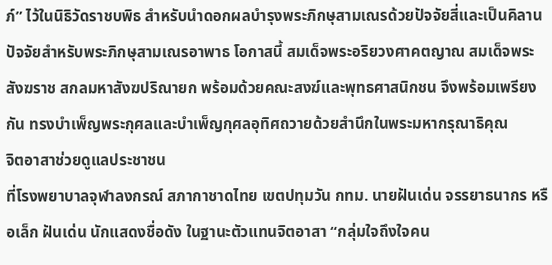ภ์” ไว้ในนิธิวัดราชบพิธ สำหรับนำดอกผลบำรุงพระภิกษุสามเณรด้วยปัจจัยสี่และเป็นคิลานปัจจัยสำหรับพระภิกษุสามเณรอาพาธ โอกาสนี้ สมเด็จพระอริยวงศาคตญาณ สมเด็จพระสังฆราช สกลมหาสังฆปริณายก พร้อมด้วยคณะสงฆ์และพุทธศาสนิกชน จึงพร้อมเพรียงกัน ทรงบำเพ็ญพระกุศลและบำเพ็ญกุศลอุทิศถวายด้วยสำนึกในพระมหากรุณาธิคุณ
จิตอาสาช่วยดูแลประชาชน
ที่โรงพยาบาลจุฬาลงกรณ์ สภากาชาดไทย เขตปทุมวัน กทม. นายฝันเด่น จรรยาธนากร หรือเล็ก ฝันเด่น นักแสดงชื่อดัง ในฐานะตัวแทนจิตอาสา “กลุ่มใจถึงใจคน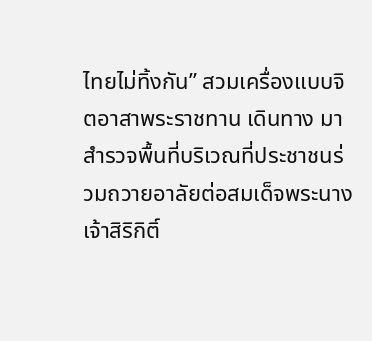ไทยไม่ทิ้งกัน” สวมเครื่องแบบจิตอาสาพระราชทาน เดินทาง มาสำรวจพื้นที่บริเวณที่ประชาชนร่วมถวายอาลัยต่อสมเด็จพระนางเจ้าสิริกิติ์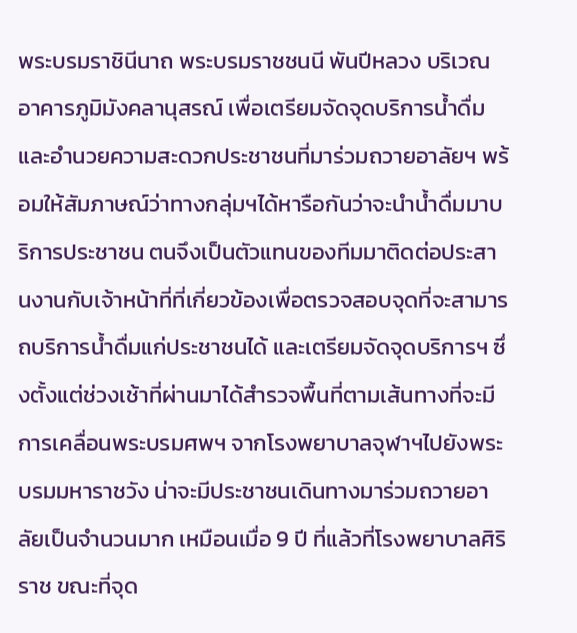พระบรมราชินีนาถ พระบรมราชชนนี พันปีหลวง บริเวณอาคารภูมิมังคลานุสรณ์ เพื่อเตรียมจัดจุดบริการน้ำดื่ม และอำนวยความสะดวกประชาชนที่มาร่วมถวายอาลัยฯ พร้อมให้สัมภาษณ์ว่าทางกลุ่มฯได้หารือกันว่าจะนำน้ำดื่มมาบริการประชาชน ตนจึงเป็นตัวแทนของทีมมาติดต่อประสานงานกับเจ้าหน้าที่ที่เกี่ยวข้องเพื่อตรวจสอบจุดที่จะสามารถบริการน้ำดื่มแก่ประชาชนได้ และเตรียมจัดจุดบริการฯ ซึ่งตั้งแต่ช่วงเช้าที่ผ่านมาได้สำรวจพื้นที่ตามเส้นทางที่จะมีการเคลื่อนพระบรมศพฯ จากโรงพยาบาลจุฬาฯไปยังพระบรมมหาราชวัง น่าจะมีประชาชนเดินทางมาร่วมถวายอาลัยเป็นจำนวนมาก เหมือนเมื่อ 9 ปี ที่แล้วที่โรงพยาบาลศิริราช ขณะที่จุด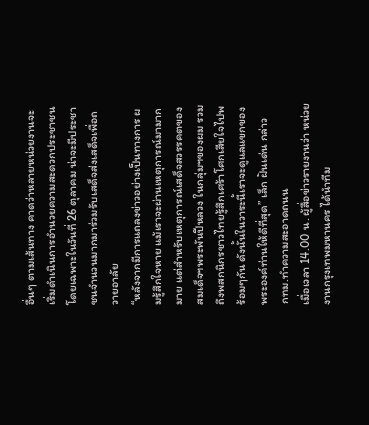อื่นๆ ตามเส้นทาง คาดว่าหลายหน่วยงานจะเริ่มดำเนินการอำนวยความสะดวกประชาชน โดยเฉพาะในวันที่ 26 ตุลาคม น่าจะมีประชาชนจำนวนมากมาร่วมรับเสด็จส่งเสด็จเพื่อถวายอาลัย
“หลังจากมีการแถลงข่าวอย่างเป็นทางการ ผมรู้สึกใจหาย แม้เราจะผ่านเหตุการณ์มามากมาย แต่สำหรับเหตุการณ์เสด็จสวรรคตของสมเด็จฯพระพันปีหลวง ในกลุ่มฯของผม รวมถึงพสกนิกรชาวไทยรู้สึกเศร้าโศกเสียใจไปพร้อมๆกัน ดังนั้นในวาระนี้เราจะดูแลแขกของพระองค์ท่านให้ดีที่สุด” เล็ก ฝันเด่น กล่าว
กทม.ทำความสะอาดถนน
เมื่อเวลา 14.00 น. ผู้สื่อข่าวรายงานว่า หน่วยงานกรุงเทพมหานคร ได้นำทีม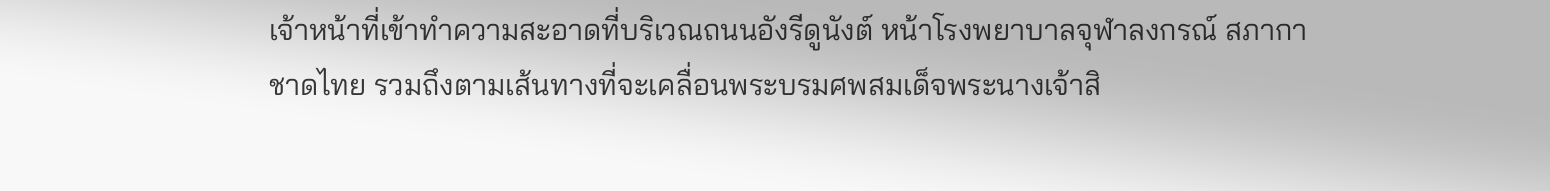เจ้าหน้าที่เข้าทำความสะอาดที่บริเวณถนนอังรีดูนังต์ หน้าโรงพยาบาลจุฬาลงกรณ์ สภากาชาดไทย รวมถึงตามเส้นทางที่จะเคลื่อนพระบรมศพสมเด็จพระนางเจ้าสิ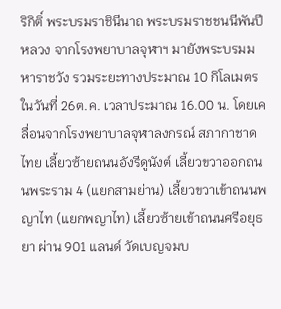ริกิติ์ พระบรมราชินีนาถ พระบรมราชชนนีพันปีหลวง จากโรงพยาบาลจุฬาฯ มายังพระบรมมหาราชวัง รวมระยะทางประมาณ 10 กิโลเมตร ในวันที่ 26ต.ค. เวลาประมาณ 16.00 น. โดยเคลื่อนจากโรงพยาบาลจุฬาลงกรณ์ สภากาชาดไทย เลี้ยวซ้ายถนนอังรีดูนังต์ เลี้ยวขวาออกถนนพระราม 4 (แยกสามย่าน) เลี้ยวขวาเข้าถนนพญาไท (แยกพญาไท) เลี้ยวซ้ายเข้าถนนศรีอยุธยา ผ่าน 901 แลนด์ วัดเบญจมบ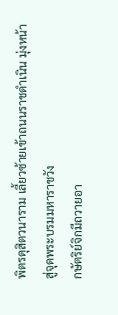พิตรดุสิตวนาราม เลี้ยวซ้ายเข้าถนนราชดำเนิน มุ่งหน้าสู่จุดพระบรมมหาราชวัง
กษัตริย์จิกมีถวายอา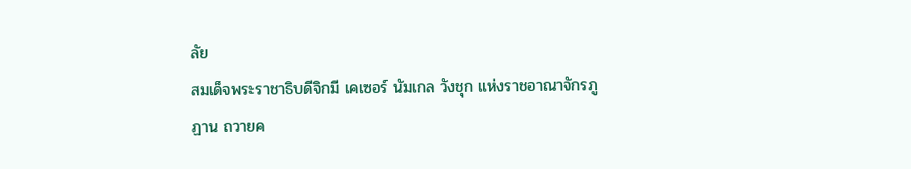ลัย
สมเด็จพระราชาธิบดีจิกมี เคเซอร์ นัมเกล วังชุก แห่งราชอาณาจักรภูฏาน ถวายค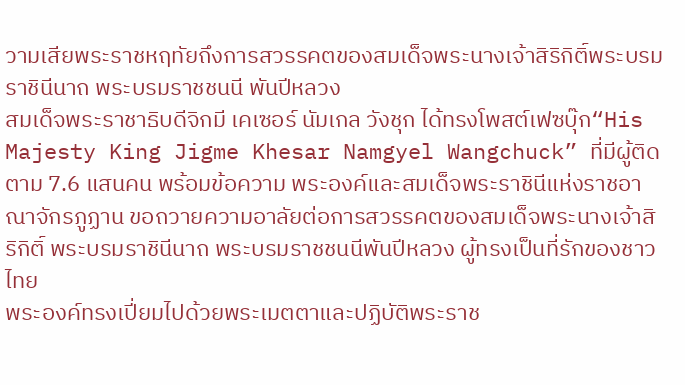วามเสียพระราชหฤทัยถึงการสวรรคตของสมเด็จพระนางเจ้าสิริกิติ์พระบรมราชินีนาถ พระบรมราชชนนี พันปีหลวง
สมเด็จพระราชาธิบดีจิกมี เคเซอร์ นัมเกล วังชุก ได้ทรงโพสต์เฟซบุ๊ก“His Majesty King Jigme Khesar Namgyel Wangchuck” ที่มีผู้ติดตาม 7.6 แสนคน พร้อมข้อความ พระองค์และสมเด็จพระราชินีแห่งราชอาณาจักรภูฏาน ขอถวายความอาลัยต่อการสวรรคตของสมเด็จพระนางเจ้าสิริกิติ์ พระบรมราชินีนาถ พระบรมราชชนนีพันปีหลวง ผู้ทรงเป็นที่รักของชาวไทย
พระองค์ทรงเปี่ยมไปด้วยพระเมตตาและปฏิบัติพระราช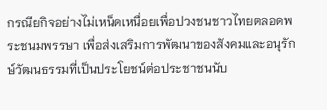กรณียกิจอย่างไม่เหน็ดเหนื่อยเพื่อปวงชนชาวไทยตลอดพระชนมพรรษา เพื่อส่งเสริมการพัฒนาของสังคมและอนุรักษ์วัฒนธรรมที่เป็นประโยชน์ต่อประชาชนนับ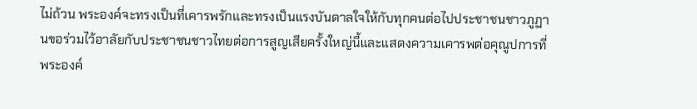ไม่ถ้วน พระองค์จะทรงเป็นที่เคารพรักและทรงเป็นแรงบันดาลใจให้กับทุกคนต่อไปประชาชนชาวภูฏานขอร่วมไว้อาลัยกับประชาชนชาวไทยต่อการสูญเสียครั้งใหญ่นี้และแสดงความเคารพต่อคุณูปการที่พระองค์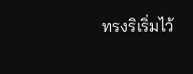ทรงริเริ่มไว้